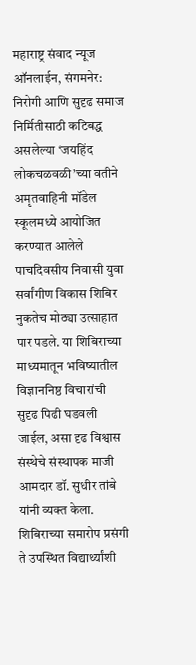महाराष्ट्र संवाद न्यूज ऑनलाईन, संगमनेर:
निरोगी आणि सुदृढ समाज निर्मितीसाठी कटिबद्ध असलेल्या ‘जयहिंद लोकचळवळी’च्या वतीने अमृतवाहिनी मॉडेल स्कूलमध्ये आयोजित करण्यात आलेले पाचदिवसीय निवासी युवा सर्वांगीण विकास शिबिर नुकतेच मोठ्या उत्साहात पार पडले. या शिबिराच्या माध्यमातून भविष्यातील विज्ञाननिष्ठ विचारांची सुदृढ पिढी घडवली जाईल, असा दृढ विश्वास संस्थेचे संस्थापक माजी आमदार डॉ. सुधीर तांबे यांनी व्यक्त केला. शिबिराच्या समारोप प्रसंगी ते उपस्थित विद्यार्थ्यांशी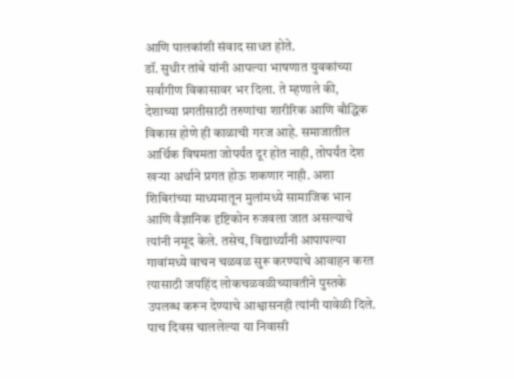आणि पालकांशी संवाद साधत होते.
डॉ. सुधीर तांबे यांनी आपल्या भाषणात युवकांच्या सर्वांगीण विकासावर भर दिला. ते म्हणाले की, देशाच्या प्रगतीसाठी तरुणांचा शारीरिक आणि बौद्धिक विकास होणे ही काळाची गरज आहे. समाजातील आर्थिक विषमता जोपर्यंत दूर होत नाही, तोपर्यंत देश खऱ्या अर्थाने प्रगत होऊ शकणार नाही. अशा शिबिरांच्या माध्यमातून मुलांमध्ये सामाजिक भान आणि वैज्ञानिक दृष्टिकोन रुजवला जात असल्याचे त्यांनी नमूद केले. तसेच, विद्यार्थ्यांनी आपापल्या गावांमध्ये वाचन चळवळ सुरू करण्याचे आवाहन करत त्यासाठी जयहिंद लोकचळवळीच्यावतीने पुस्तके उपलब्ध करून देण्याचे आश्वासनही त्यांनी यावेळी दिले.
पाच दिवस चाललेल्या या निवासी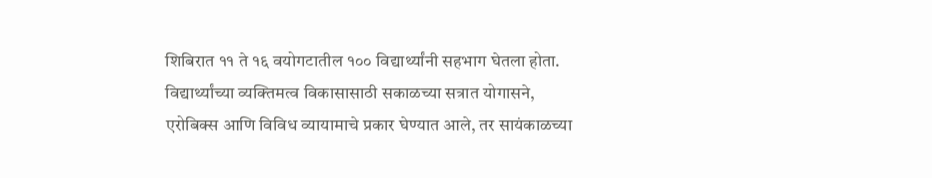शिबिरात ११ ते १६ वयोगटातील १०० विद्यार्थ्यांनी सहभाग घेतला होता. विद्यार्थ्यांच्या व्यक्तिमत्व विकासासाठी सकाळच्या सत्रात योगासने, एरोबिक्स आणि विविध व्यायामाचे प्रकार घेण्यात आले, तर सायंकाळच्या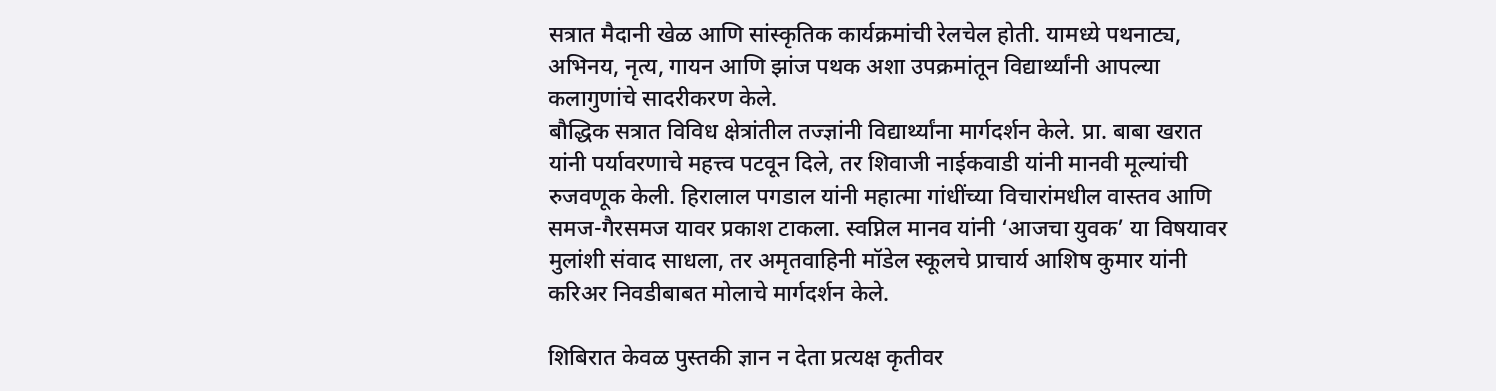सत्रात मैदानी खेळ आणि सांस्कृतिक कार्यक्रमांची रेलचेल होती. यामध्ये पथनाट्य, अभिनय, नृत्य, गायन आणि झांज पथक अशा उपक्रमांतून विद्यार्थ्यांनी आपल्या कलागुणांचे सादरीकरण केले.
बौद्धिक सत्रात विविध क्षेत्रांतील तज्ज्ञांनी विद्यार्थ्यांना मार्गदर्शन केले. प्रा. बाबा खरात यांनी पर्यावरणाचे महत्त्व पटवून दिले, तर शिवाजी नाईकवाडी यांनी मानवी मूल्यांची रुजवणूक केली. हिरालाल पगडाल यांनी महात्मा गांधींच्या विचारांमधील वास्तव आणि समज-गैरसमज यावर प्रकाश टाकला. स्वप्निल मानव यांनी ‘आजचा युवक’ या विषयावर मुलांशी संवाद साधला, तर अमृतवाहिनी मॉडेल स्कूलचे प्राचार्य आशिष कुमार यांनी करिअर निवडीबाबत मोलाचे मार्गदर्शन केले.

शिबिरात केवळ पुस्तकी ज्ञान न देता प्रत्यक्ष कृतीवर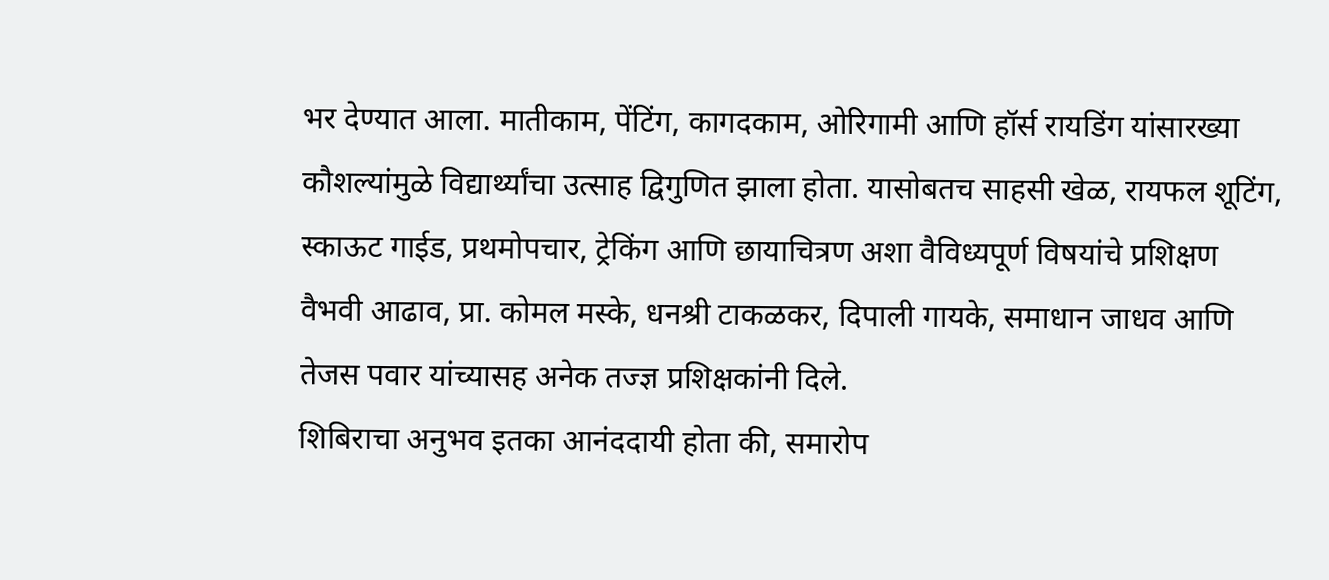भर देण्यात आला. मातीकाम, पेंटिंग, कागदकाम, ओरिगामी आणि हॉर्स रायडिंग यांसारख्या कौशल्यांमुळे विद्यार्थ्यांचा उत्साह द्विगुणित झाला होता. यासोबतच साहसी खेळ, रायफल शूटिंग, स्काऊट गाईड, प्रथमोपचार, ट्रेकिंग आणि छायाचित्रण अशा वैविध्यपूर्ण विषयांचे प्रशिक्षण वैभवी आढाव, प्रा. कोमल मस्के, धनश्री टाकळकर, दिपाली गायके, समाधान जाधव आणि तेजस पवार यांच्यासह अनेक तज्ज्ञ प्रशिक्षकांनी दिले.
शिबिराचा अनुभव इतका आनंददायी होता की, समारोप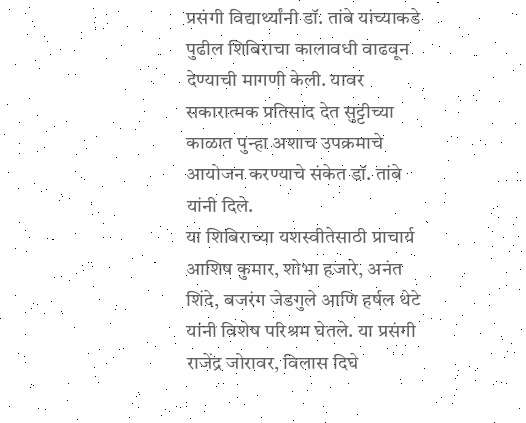प्रसंगी विद्यार्थ्यांनी डॉ. तांबे यांच्याकडे पुढील शिबिराचा कालावधी वाढवून देण्याची मागणी केली. यावर सकारात्मक प्रतिसाद देत सुट्टीच्या काळात पुन्हा अशाच उपक्रमाचे आयोजन करण्याचे संकेत डॉ. तांबे यांनी दिले.
या शिबिराच्या यशस्वीतेसाठी प्राचार्य आशिष कुमार, शोभा हजारे, अनंत शिंदे, बजरंग जेडगुले आणि हर्षल थेटे यांनी विशेष परिश्रम घेतले. या प्रसंगी राजेंद्र जोरावर, विलास दिघे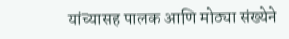यांच्यासह पालक आणि मोठ्या संख्येने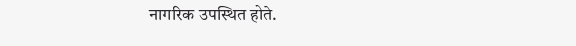नागरिक उपस्थित होते.